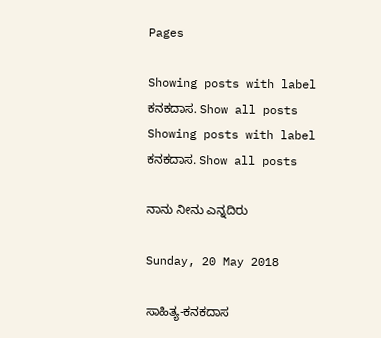Pages

Showing posts with label ಕನಕದಾಸ. Show all posts
Showing posts with label ಕನಕದಾಸ. Show all posts

ನಾನು ನೀನು ಎನ್ನದಿರು

Sunday, 20 May 2018

ಸಾಹಿತ್ಯ-ಕನಕದಾಸ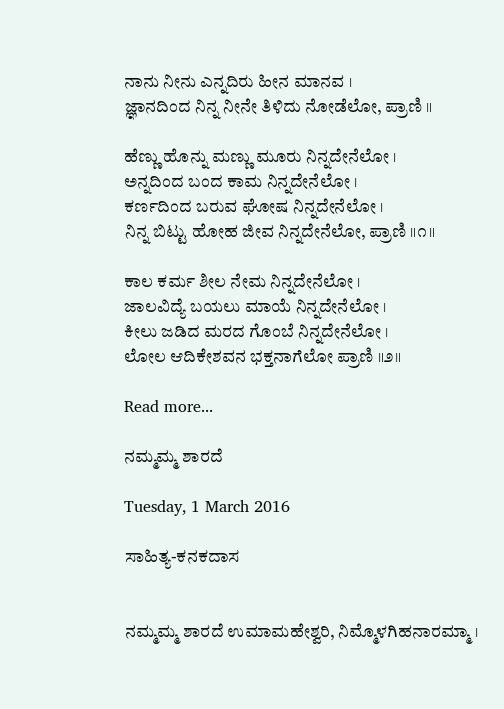ನಾನು ನೀನು ಎನ್ನದಿರು ಹೀನ ಮಾನವ ।
ಜ್ಞಾನದಿಂದ ನಿನ್ನ ನೀನೇ ತಿಳಿದು ನೋಡೆಲೋ, ಪ್ರಾಣಿ ॥

ಹೆಣ್ಣು ಹೊನ್ನು ಮಣ್ಣು ಮೂರು ನಿನ್ನದೇನೆಲೋ ।
ಅನ್ನದಿಂದ ಬಂದ ಕಾಮ ನಿನ್ನದೇನೆಲೋ ।
ಕರ್ಣದಿಂದ ಬರುವ ಘೋಷ ನಿನ್ನದೇನೆಲೋ ।
ನಿನ್ನ ಬಿಟ್ಟು ಹೋಹ ಜೀವ ನಿನ್ನದೇನೆಲೋ, ಪ್ರಾಣಿ ॥೧॥

ಕಾಲ ಕರ್ಮ ಶೀಲ ನೇಮ ನಿನ್ನದೇನೆಲೋ ।
ಜಾಲವಿದ್ಯೆ ಬಯಲು ಮಾಯೆ ನಿನ್ನದೇನೆಲೋ ।
ಕೀಲು ಜಡಿದ ಮರದ ಗೊಂಬೆ ನಿನ್ನದೇನೆಲೋ ।
ಲೋಲ ಆದಿಕೇಶವನ ಭಕ್ತನಾಗೆಲೋ ಪ್ರಾಣಿ ॥೨॥

Read more...

ನಮ್ಮಮ್ಮ ಶಾರದೆ

Tuesday, 1 March 2016

ಸಾಹಿತ್ಯ-ಕನಕದಾಸ


ನಮ್ಮಮ್ಮ ಶಾರದೆ ಉಮಾಮಹೇಶ್ವರಿ, ನಿಮ್ಮೊಳಗಿಹನಾರಮ್ಮಾ ।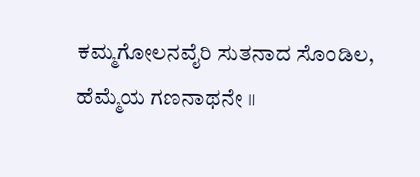ಕಮ್ಮಗೋಲನವೈರಿ ಸುತನಾದ ಸೊಂಡಿಲ, ಹೆಮ್ಮೆಯ ಗಣನಾಥನೇ ॥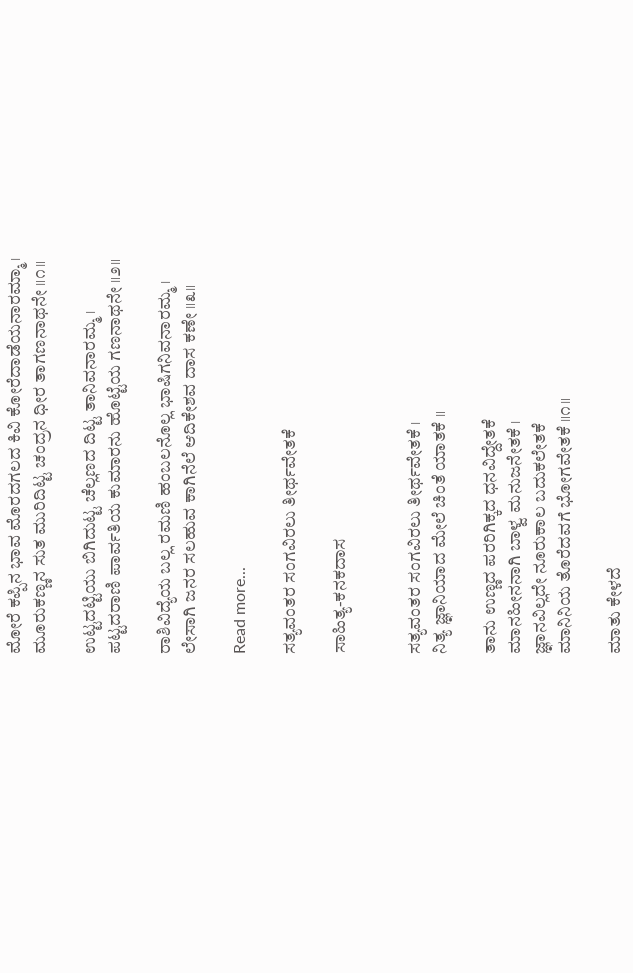ಮೋರೆ ಕಪ್ಪಿನ ಭಾವ ಮೊರದಗಲದ ಕಿವಿ ಕೋರೆದಾಡೆಯನಾರಮ್ಮಾ ।
ಮೂರುಕಣ್ಣನ ಸುತ ಮುರಿದಿಟ್ಟ ಚಂದ್ರನ ಧೀರ ತಾಗಣನಾಥನೇ ॥೧॥

ಉಟ್ಟದಟ್ಟಿಯು ಬಿಗಿದುಟ್ಟ ಚೆಲ್ಲಣದ ದಿಟ್ಟ ತಾನಿವನಾರಮ್ಮ ।
ಪಟ್ಟದರಾಣಿ ಪಾರ್ವತಿಯ ಕುಮಾರನು ಹೊಟ್ಟೆಯ ಗಣನಾಥನೇ ॥೨॥

ರಾಶಿವಿದ್ಯೆಯ ಬಲ್ಲ ರಮಣಿ ಹಂಬಲನೊಲ್ಲ ಭಾಷಿಗನಿವನಾರಮ್ಮ ।
ಲೇಸಾಗಿ ಜನರ ಸಲಹುವ ಕಾಗಿನೆಲೆ ಆದಿಕೇಶವ ದಾಸ ಕಣೇ ॥೩॥

Read more...

ಸತ್ಯವಂತರ ಸಂಗವಿರಲು ತೀರ್ಥವೇತಕೆ

ಸಾಹಿತ್ಯ-ಕನಕದಾಸ


ಸತ್ಯವಂತರ ಸಂಗವಿರಲು ತೀರ್ಥವೇತಕೆ ।
ನಿತ್ಯ ಜ್ಞಾನಿಯಾದ ಮೇಲೆ ಚಿಂತೆ ಯಾತಕೆ ॥

ತಾನು ಉಣ್ಣದ ಪರರಿಗಿಕ್ಕದ ಧನವಿದ್ದೇತಕೆ
ಮಾನಹೀನನಾಗಿ ಬಾಳ್ವ ಮನುಜನೇತಕೆ ।
ಜ್ಞಾನವಿಲ್ಲದೇ ನೂರುಕಾಲ ಬದುಕಲೇತಕೆ
ಮಾನಿನಿಯ ತೊರೆದವಗೆ ಭೋಗವೇತಕೆ ॥೧॥

ಮಾತು ಕೇಳದೆ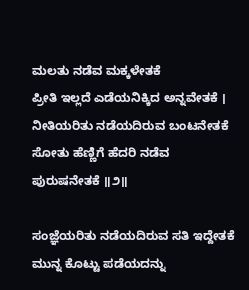ಮಲತು ನಡೆವ ಮಕ್ಕಳೇತಕೆ
ಪ್ರೀತಿ ಇಲ್ಲದೆ ಎಡೆಯನಿಕ್ಕಿದ ಅನ್ನವೇತಕೆ ।
ನೀತಿಯರಿತು ನಡೆಯದಿರುವ ಬಂಟನೇತಕೆ
ಸೋತು ಹೆಣ್ಣಿಗೆ ಹೆದರಿ ನಡೆವ ಪುರುಷನೇತಕೆ ॥೨॥

ಸಂಜ್ಞೆಯರಿತು ನಡೆಯದಿರುವ ಸತಿ ಇದ್ದೇತಕೆ
ಮುನ್ನ ಕೊಟ್ಟು ಪಡೆಯದನ್ನು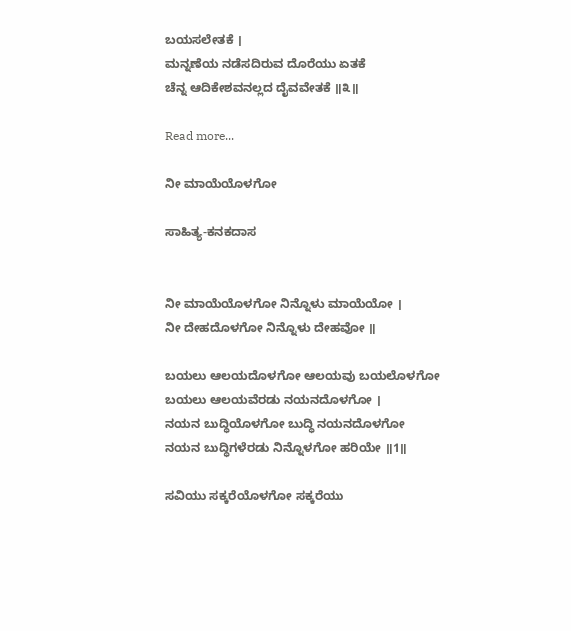ಬಯಸಲೇತಕೆ ।
ಮನ್ನಣೆಯ ನಡೆಸದಿರುವ ದೊರೆಯು ಏತಕೆ
ಚೆನ್ನ ಆದಿಕೇಶವನಲ್ಲದ ದೈವವೇತಕೆ ॥೩॥

Read more...

ನೀ ಮಾಯೆಯೊಳಗೋ

ಸಾಹಿತ್ಯ-ಕನಕದಾಸ


ನೀ ಮಾಯೆಯೊಳಗೋ ನಿನ್ನೊಳು ಮಾಯೆಯೋ ।
ನೀ ದೇಹದೊಳಗೋ ನಿನ್ನೊಳು ದೇಹವೋ ॥

ಬಯಲು ಆಲಯದೊಳಗೋ ಆಲಯವು ಬಯಲೊಳಗೋ
ಬಯಲು ಆಲಯವೆರಡು ನಯನದೊಳಗೋ ।
ನಯನ ಬುದ್ಧಿಯೊಳಗೋ ಬುದ್ಧಿ ನಯನದೊಳಗೋ
ನಯನ ಬುದ್ಧಿಗಳೆರಡು ನಿನ್ನೊಳಗೋ ಹರಿಯೇ ॥1॥

ಸವಿಯು ಸಕ್ಕರೆಯೊಳಗೋ ಸಕ್ಕರೆಯು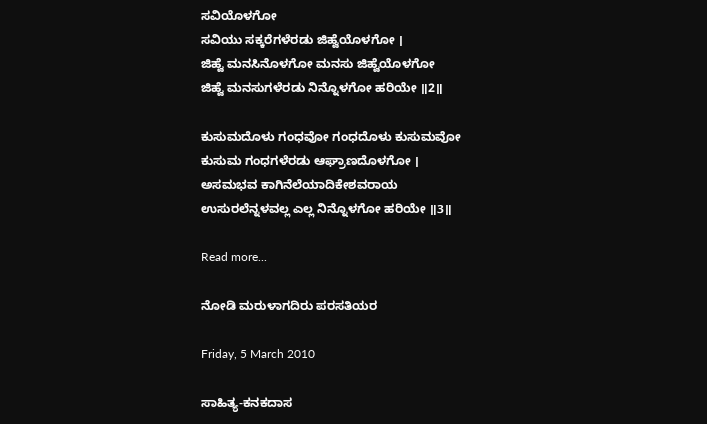ಸವಿಯೊಳಗೋ
ಸವಿಯು ಸಕ್ಕರೆಗಳೆರಡು ಜಿಹ್ವೆಯೊಳಗೋ ।
ಜಿಹ್ವೆ ಮನಸಿನೊಳಗೋ ಮನಸು ಜಿಹ್ವೆಯೊಳಗೋ
ಜಿಹ್ವೆ ಮನಸುಗಳೆರಡು ನಿನ್ನೊಳಗೋ ಹರಿಯೇ ॥2॥

ಕುಸುಮದೊಳು ಗಂಧವೋ ಗಂಧದೊಳು ಕುಸುಮವೋ
ಕುಸುಮ ಗಂಧಗಳೆರಡು ಆಘ್ರಾಣದೊಳಗೋ ।
ಅಸಮಭವ ಕಾಗಿನೆಲೆಯಾದಿಕೇಶವರಾಯ
ಉಸುರಲೆನ್ನಳವಲ್ಲ ಎಲ್ಲ ನಿನ್ನೊಳಗೋ ಹರಿಯೇ ॥3॥

Read more...

ನೋಡಿ ಮರುಳಾಗದಿರು ಪರಸತಿಯರ

Friday, 5 March 2010

ಸಾಹಿತ್ಯ-ಕನಕದಾಸ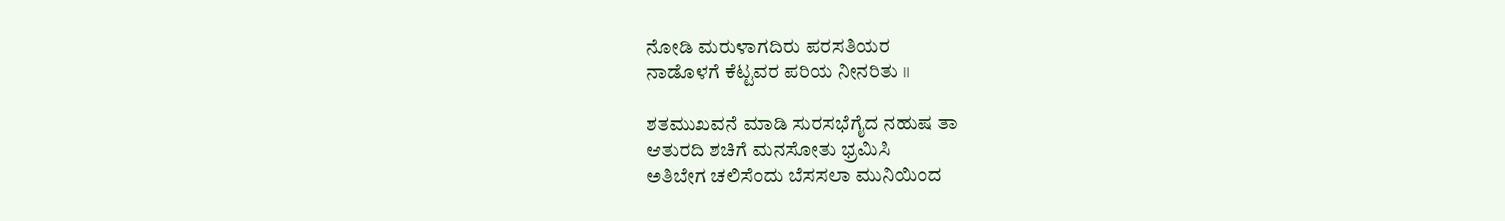ನೋಡಿ ಮರುಳಾಗದಿರು ಪರಸತಿಯರ
ನಾಡೊಳಗೆ ಕೆಟ್ಟವರ ಪರಿಯ ನೀನರಿತು ॥

ಶತಮುಖವನೆ ಮಾಡಿ ಸುರಸಭೆಗೈದ ನಹುಷ ತಾ
ಆತುರದಿ ಶಚಿಗೆ ಮನಸೋತು ಭ್ರಮಿಸಿ
ಅತಿಬೇಗ ಚಲಿಸೆಂದು ಬೆಸಸಲಾ ಮುನಿಯಿಂದ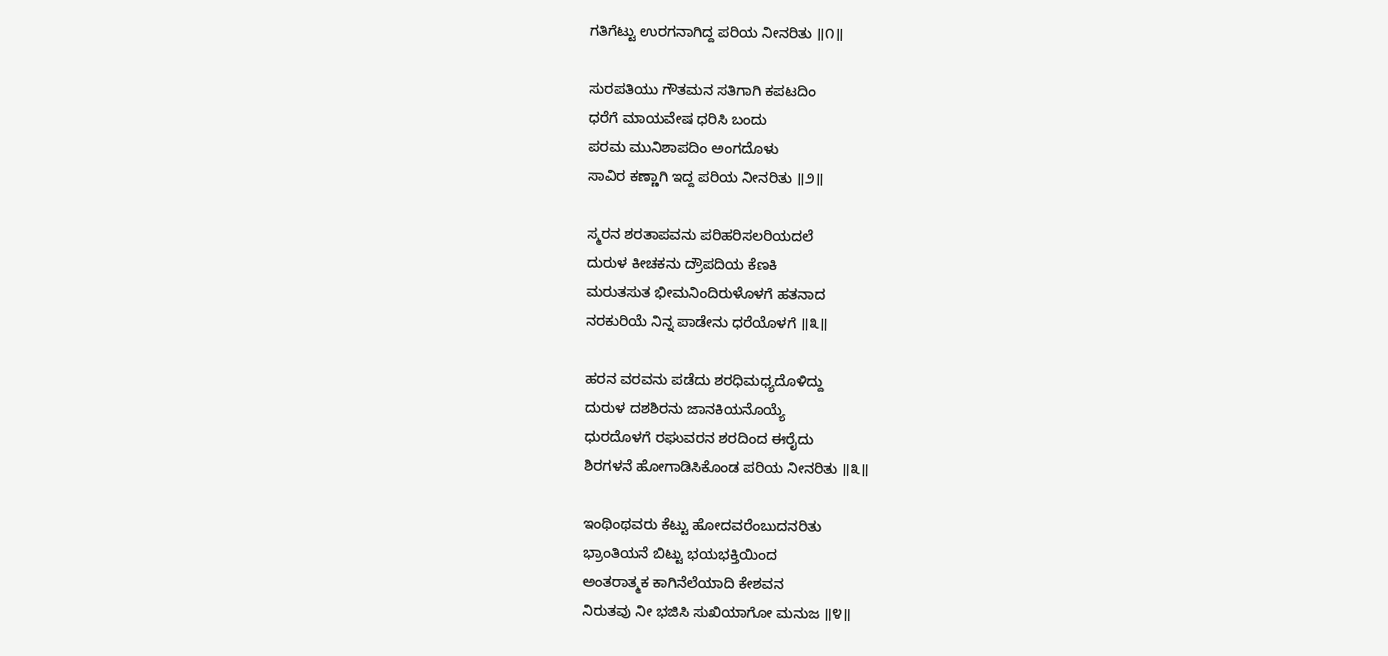ಗತಿಗೆಟ್ಟು ಉರಗನಾಗಿದ್ದ ಪರಿಯ ನೀನರಿತು ॥೧॥

ಸುರಪತಿಯು ಗೌತಮನ ಸತಿಗಾಗಿ ಕಪಟದಿಂ
ಧರೆಗೆ ಮಾಯವೇಷ ಧರಿಸಿ ಬಂದು
ಪರಮ ಮುನಿಶಾಪದಿಂ ಅಂಗದೊಳು
ಸಾವಿರ ಕಣ್ಣಾಗಿ ಇದ್ದ ಪರಿಯ ನೀನರಿತು ॥೨॥

ಸ್ಮರನ ಶರತಾಪವನು ಪರಿಹರಿಸಲರಿಯದಲೆ
ದುರುಳ ಕೀಚಕನು ದ್ರೌಪದಿಯ ಕೆಣಕಿ
ಮರುತಸುತ ಭೀಮನಿಂದಿರುಳೊಳಗೆ ಹತನಾದ
ನರಕುರಿಯೆ ನಿನ್ನ ಪಾಡೇನು ಧರೆಯೊಳಗೆ ॥೩॥

ಹರನ ವರವನು ಪಡೆದು ಶರಧಿಮಧ್ಯದೊಳಿದ್ದು
ದುರುಳ ದಶಶಿರನು ಜಾನಕಿಯನೊಯ್ಯೆ
ಧುರದೊಳಗೆ ರಘುವರನ ಶರದಿಂದ ಈರೈದು
ಶಿರಗಳನೆ ಹೋಗಾಡಿಸಿಕೊಂಡ ಪರಿಯ ನೀನರಿತು ॥೩॥

ಇಂಥಿಂಥವರು ಕೆಟ್ಟು ಹೋದವರೆಂಬುದನರಿತು
ಭ್ರಾಂತಿಯನೆ ಬಿಟ್ಟು ಭಯಭಕ್ತಿಯಿಂದ
ಅಂತರಾತ್ಮಕ ಕಾಗಿನೆಲೆಯಾದಿ ಕೇಶವನ
ನಿರುತವು ನೀ ಭಜಿಸಿ ಸುಖಿಯಾಗೋ ಮನುಜ ॥೪॥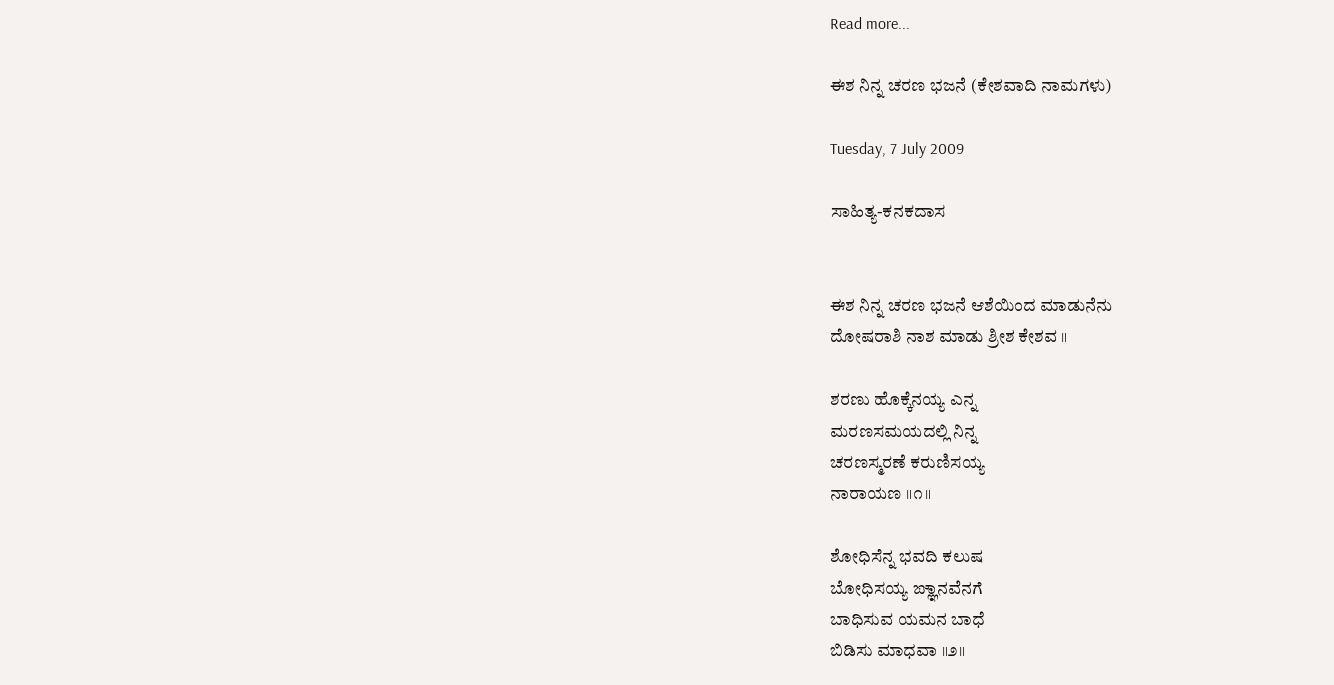Read more...

ಈಶ ನಿನ್ನ ಚರಣ ಭಜನೆ (ಕೇಶವಾದಿ ನಾಮಗಳು)

Tuesday, 7 July 2009

ಸಾಹಿತ್ಯ-ಕನಕದಾಸ


ಈಶ ನಿನ್ನ ಚರಣ ಭಜನೆ ಆಶೆಯಿಂದ ಮಾಡುನೆನು
ದೋಷರಾಶಿ ನಾಶ ಮಾಡು ಶ್ರೀಶ ಕೇಶವ ॥

ಶರಣು ಹೊಕ್ಕೆನಯ್ಯ ಎನ್ನ
ಮರಣಸಮಯದಲ್ಲಿ ನಿನ್ನ
ಚರಣಸ್ಮರಣೆ ಕರುಣಿಸಯ್ಯ
ನಾರಾಯಣ ॥೧॥

ಶೋಧಿಸೆನ್ನ ಭವದಿ ಕಲುಷ
ಬೋಧಿಸಯ್ಯ ಙ್ಞಾನವೆನಗೆ
ಬಾಧಿಸುವ ಯಮನ ಬಾಧೆ
ಬಿಡಿಸು ಮಾಧವಾ ॥೨॥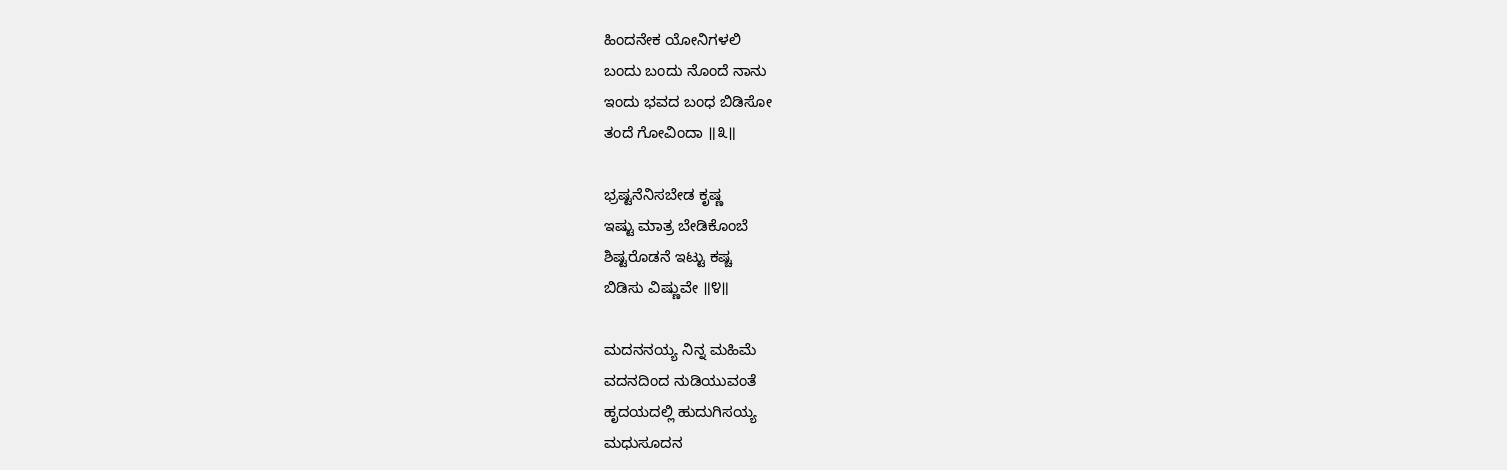ಹಿಂದನೇಕ ಯೋನಿಗಳಲಿ
ಬಂದು ಬಂದು ನೊಂದೆ ನಾನು
ಇಂದು ಭವದ ಬಂಧ ಬಿಡಿಸೋ
ತಂದೆ ಗೋವಿಂದಾ ॥೩॥

ಭ್ರಷ್ಟನೆನಿಸಬೇಡ ಕೃಷ್ಣ
ಇಷ್ಟು ಮಾತ್ರ ಬೇಡಿಕೊಂಬೆ
ಶಿಷ್ಟರೊಡನೆ ಇಟ್ಟು ಕಷ್ಚ
ಬಿಡಿಸು ವಿಷ್ಣುವೇ ॥೪॥

ಮದನನಯ್ಯ ನಿನ್ನ ಮಹಿಮೆ
ವದನದಿಂದ ನುಡಿಯುವಂತೆ
ಹೃದಯದಲ್ಲಿ ಹುದುಗಿಸಯ್ಯ
ಮಧುಸೂದನ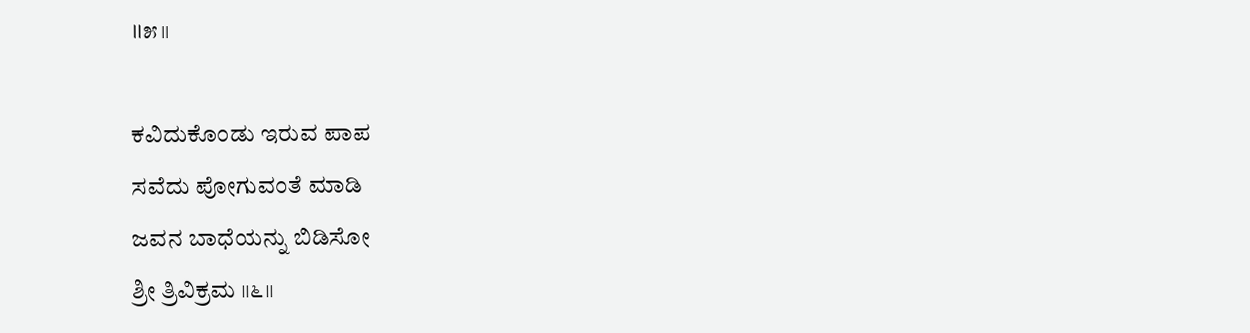॥೫॥

ಕವಿದುಕೊಂಡು ಇರುವ ಪಾಪ
ಸವೆದು ಪೋಗುವಂತೆ ಮಾಡಿ
ಜವನ ಬಾಧೆಯನ್ನು ಬಿಡಿಸೋ
ಶ್ರೀ ತ್ರಿವಿಕ್ರಮ ॥೬॥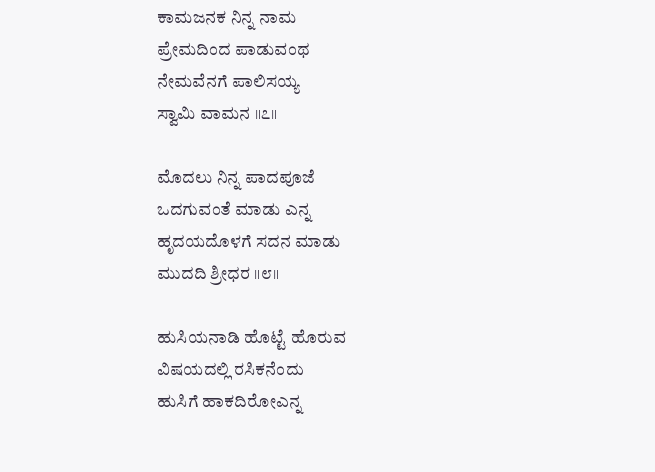ಕಾಮಜನಕ ನಿನ್ನ ನಾಮ
ಪ್ರೇಮದಿಂದ ಪಾಡುವಂಥ
ನೇಮವೆನಗೆ ಪಾಲಿಸಯ್ಯ
ಸ್ವಾಮಿ ವಾಮನ ॥೭॥

ಮೊದಲು ನಿನ್ನ ಪಾದಪೂಜೆ
ಒದಗುವಂತೆ ಮಾಡು ಎನ್ನ
ಹೃದಯದೊಳಗೆ ಸದನ ಮಾಡು
ಮುದದಿ ಶ್ರೀಧರ ॥೮॥

ಹುಸಿಯನಾಡಿ ಹೊಟ್ಟೆ ಹೊರುವ
ವಿಷಯದಲ್ಲಿ ರಸಿಕನೆಂದು
ಹುಸಿಗೆ ಹಾಕದಿರೋಎನ್ನ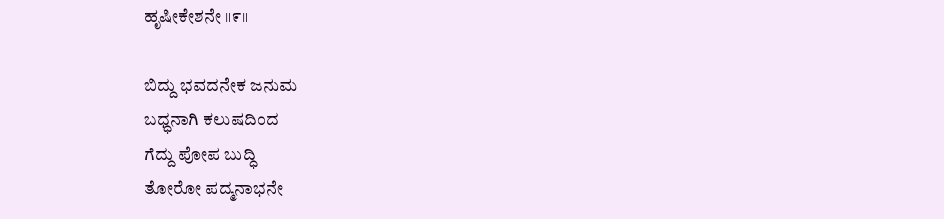ಹೃಷೀಕೇಶನೇ ॥೯॥

ಬಿದ್ದು ಭವದನೇಕ ಜನುಮ
ಬಧ್ಧನಾಗಿ ಕಲುಷದಿಂದ
ಗೆದ್ದು ಪೋಪ ಬುದ್ಧಿ
ತೋರೋ ಪದ್ಮನಾಭನೇ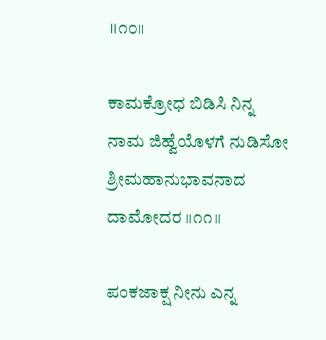॥೧೦॥

ಕಾಮಕ್ರೋಧ ಬಿಡಿಸಿ ನಿನ್ನ
ನಾಮ ಜಿಹ್ವೆಯೊಳಗೆ ನುಡಿಸೋ
ಶ್ರೀಮಹಾನುಭಾವನಾದ
ದಾಮೋದರ ॥೧೧॥

ಪಂಕಜಾಕ್ಷ ನೀನು ಎನ್ನ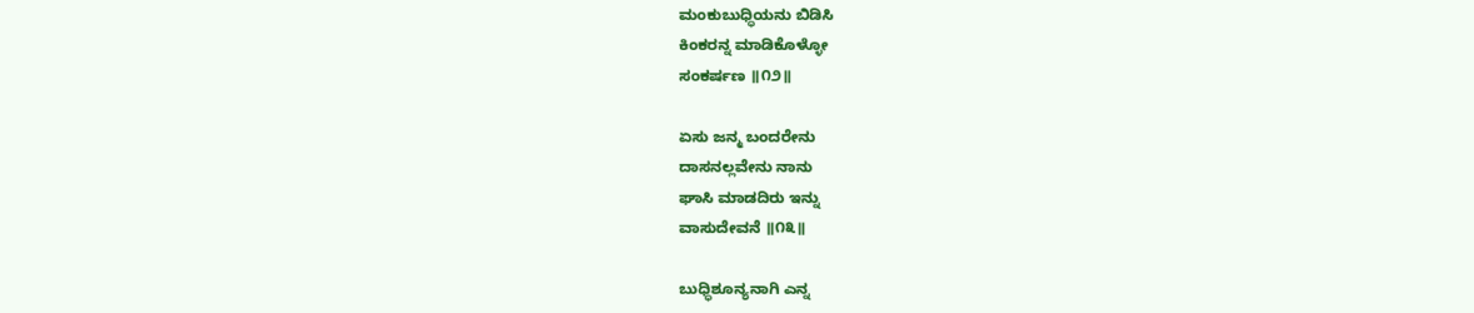ಮಂಕುಬುಧ್ಧಿಯನು ಬಿಡಿಸಿ
ಕಿಂಕರನ್ನ ಮಾಡಿಕೊಳ್ಳೋ
ಸಂಕರ್ಷಣ ॥೧೨॥

ಏಸು ಜನ್ಮ ಬಂದರೇನು
ದಾಸನಲ್ಲವೇನು ನಾನು
ಘಾಸಿ ಮಾಡದಿರು ಇನ್ನು
ವಾಸುದೇವನೆ ॥೧೩॥

ಬುಧ್ಧಿಶೂನ್ಯನಾಗಿ ಎನ್ನ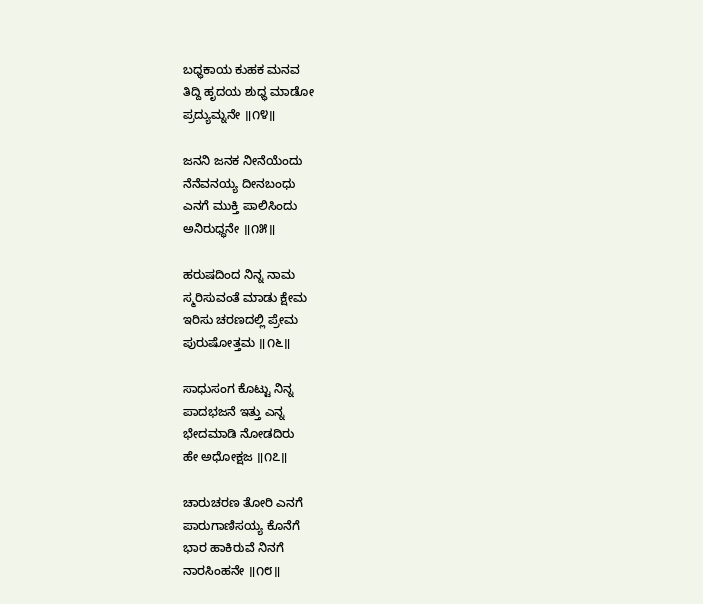ಬಧ್ಧಕಾಯ ಕುಹಕ ಮನವ
ತಿದ್ದಿ ಹೃದಯ ಶುಧ್ಧ ಮಾಡೋ
ಪ್ರದ್ಯುಮ್ನನೇ ॥೧೪॥

ಜನನಿ ಜನಕ ನೀನೆಯೆಂದು
ನೆನೆವನಯ್ಯ ದೀನಬಂಧು
ಎನಗೆ ಮುಕ್ತಿ ಪಾಲಿಸಿಂದು
ಅನಿರುಧ್ಧನೇ ॥೧೫॥

ಹರುಷದಿಂದ ನಿನ್ನ ನಾಮ
ಸ್ಮರಿಸುವಂತೆ ಮಾಡು ಕ್ಷೇಮ
ಇರಿಸು ಚರಣದಲ್ಲಿ ಪ್ರೇಮ
ಪುರುಷೋತ್ತಮ ॥೧೬॥

ಸಾಧುಸಂಗ ಕೊಟ್ಟು ನಿನ್ನ
ಪಾದಭಜನೆ ಇತ್ತು ಎನ್ನ
ಭೇದಮಾಡಿ ನೋಡದಿರು
ಹೇ ಅಧೋಕ್ಷಜ ॥೧೭॥

ಚಾರುಚರಣ ತೋರಿ ಎನಗೆ
ಪಾರುಗಾಣಿಸಯ್ಯ ಕೊನೆಗೆ
ಭಾರ ಹಾಕಿರುವೆ ನಿನಗೆ
ನಾರಸಿಂಹನೇ ॥೧೮॥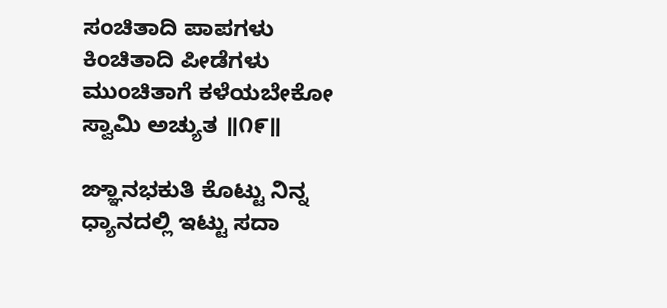ಸಂಚಿತಾದಿ ಪಾಪಗಳು
ಕಿಂಚಿತಾದಿ ಪೀಡೆಗಳು
ಮುಂಚಿತಾಗೆ ಕಳೆಯಬೇಕೋ
ಸ್ವಾಮಿ ಅಚ್ಯುತ ॥೧೯॥

ಙ್ಞಾನಭಕುತಿ ಕೊಟ್ಟು ನಿನ್ನ
ಧ್ಯಾನದಲ್ಲಿ ಇಟ್ಟು ಸದಾ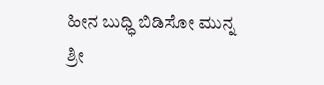ಹೀನ ಬುಧ್ಧಿ ಬಿಡಿಸೋ ಮುನ್ನ
ಶ್ರೀ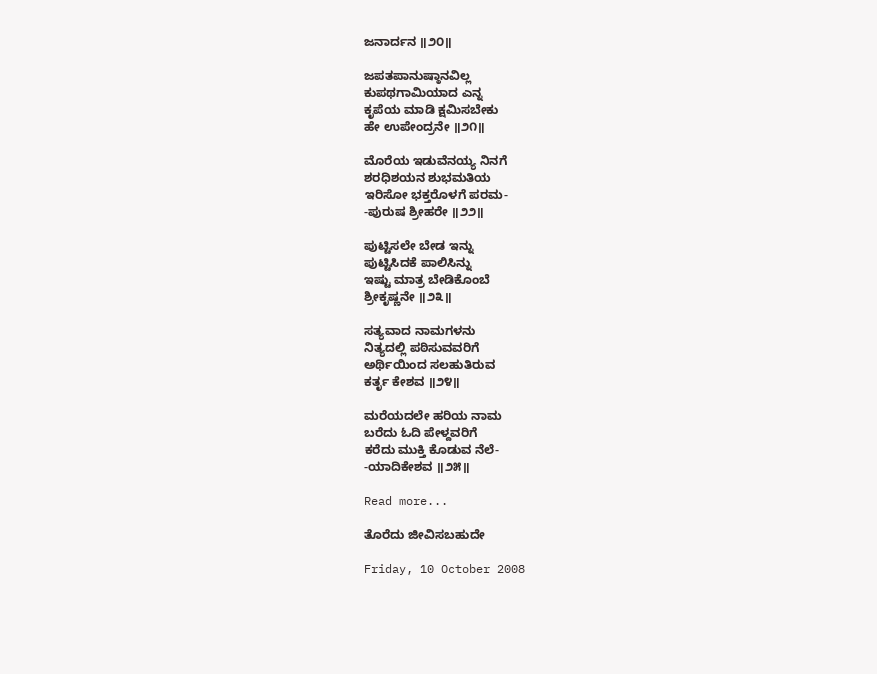ಜನಾರ್ದನ ॥೨೦॥

ಜಪತಪಾನುಷ್ಠಾನವಿಲ್ಲ
ಕುಪಥಗಾಮಿಯಾದ ಎನ್ನ
ಕೃಪೆಯ ಮಾಡಿ ಕ್ಷಮಿಸಬೇಕು
ಹೇ ಉಪೇಂದ್ರನೇ ॥೨೧॥

ಮೊರೆಯ ಇಡುವೆನಯ್ಯ ನಿನಗೆ
ಶರಧಿಶಯನ ಶುಭಮತಿಯ
ಇರಿಸೋ ಭಕ್ತರೊಳಗೆ ಪರಮ-
-ಪುರುಷ ಶ್ರೀಹರೇ ॥೨೨॥

ಪುಟ್ಟಿಸಲೇ ಬೇಡ ಇನ್ನು
ಪುಟ್ಟಿಸಿದಕೆ ಪಾಲಿಸಿನ್ನು
ಇಷ್ಟು ಮಾತ್ರ ಬೇಡಿಕೊಂಬೆ
ಶ್ರೀಕೃಷ್ಣನೇ ॥೨೩॥

ಸತ್ಯವಾದ ನಾಮಗಳನು
ನಿತ್ಯದಲ್ಲಿ ಪಠಿಸುವವರಿಗೆ
ಅರ್ಥಿಯಿಂದ ಸಲಹುತಿರುವ
ಕರ್ತೃ ಕೇಶವ ॥೨೪॥

ಮರೆಯದಲೇ ಹರಿಯ ನಾಮ
ಬರೆದು ಓದಿ ಪೇಳ್ದವರಿಗೆ
ಕರೆದು ಮುಕ್ತಿ ಕೊಡುವ ನೆಲೆ-
-ಯಾದಿಕೇಶವ ॥೨೫॥

Read more...

ತೊರೆದು ಜೀವಿಸಬಹುದೇ

Friday, 10 October 2008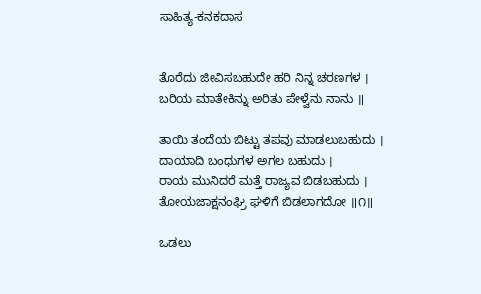ಸಾಹಿತ್ಯ-ಕನಕದಾಸ


ತೊರೆದು ಜೀವಿಸಬಹುದೇ ಹರಿ ನಿನ್ನ ಚರಣಗಳ ।
ಬರಿಯ ಮಾತೇಕಿನ್ನು ಅರಿತು ಪೇಳ್ವೆನು ನಾನು ॥

ತಾಯಿ ತಂದೆಯ ಬಿಟ್ಟು ತಪವು ಮಾಡಲುಬಹುದು ।
ದಾಯಾದಿ ಬಂಧುಗಳ ಅಗಲ ಬಹುದು ।
ರಾಯ ಮುನಿದರೆ ಮತ್ತೆ ರಾಜ್ಯವ ಬಿಡಬಹುದು ।
ತೋಯಜಾಕ್ಷನಂಘ್ರಿ ಘಳಿಗೆ ಬಿಡಲಾಗದೋ ॥೧॥

ಒಡಲು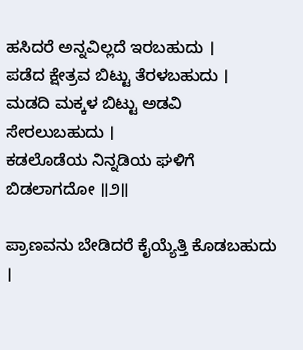ಹಸಿದರೆ ಅನ್ನವಿಲ್ಲದೆ ಇರಬಹುದು ।
ಪಡೆದ ಕ್ಷೇತ್ರವ ಬಿಟ್ಟು ತೆರಳಬಹುದು ।
ಮಡದಿ ಮಕ್ಕಳ ಬಿಟ್ಟು ಅಡವಿ ಸೇರಲುಬಹುದು ।
ಕಡಲೊಡೆಯ ನಿನ್ನಡಿಯ ಘಳಿಗೆ ಬಿಡಲಾಗದೋ ॥೨॥

ಪ್ರಾಣವನು ಬೇಡಿದರೆ ಕೈಯ್ಯೆತ್ತಿ ಕೊಡಬಹುದು ।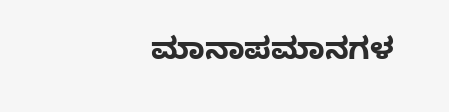ಮಾನಾಪಮಾನಗಳ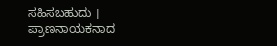ಸಹಿಸಬಹುದು ।
ಪ್ರಾಣನಾಯಕನಾದ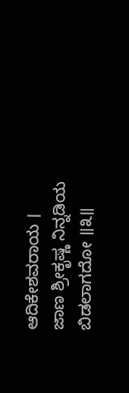ಆದಿಕೇಶವರಾಯ ।
ಜಾಣ ಶ್ರೀಕೃಷ್ಣ ನಿನ್ನಡಿಯ ಬಿಡಲಾಗದೋ ॥೩॥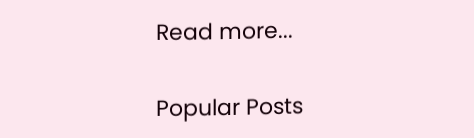Read more...

Popular Posts